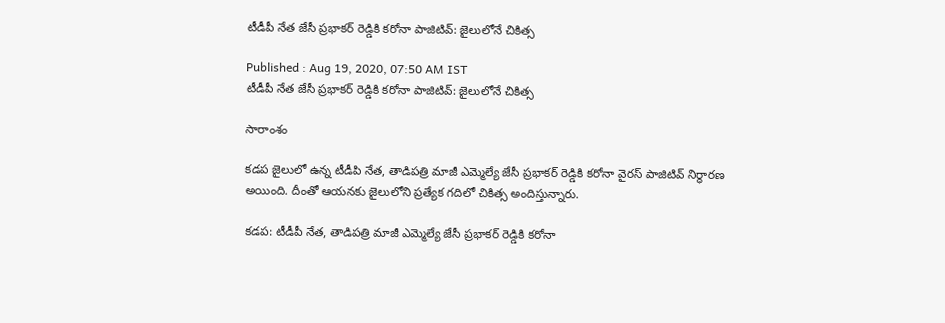టీడీపీ నేత జేసీ ప్రభాకర్ రెడ్డికి కరోనా పాజిటివ్: జైలులోనే చికిత్స

Published : Aug 19, 2020, 07:50 AM IST
టీడీపీ నేత జేసీ ప్రభాకర్ రెడ్డికి కరోనా పాజిటివ్: జైలులోనే చికిత్స

సారాంశం

కడప జైలులో ఉన్న టీడీపి నేత, తాడిపత్రి మాజీ ఎమ్మెల్యే జేసీ ప్రభాకర్ రెడ్డికి కరోనా వైరస్ పాజిటివ్ నిర్ధారణ అయింది. దీంతో ఆయనకు జైలులోని ప్రత్యేక గదిలో చికిత్స అందిస్తున్నారు.

కడప: టీడీపీ నేత, తాడిపత్రి మాజీ ఎమ్మెల్యే జేసీ ప్రభాకర్ రెడ్డికి కరోనా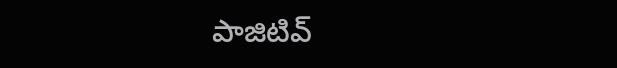పాజిటివ్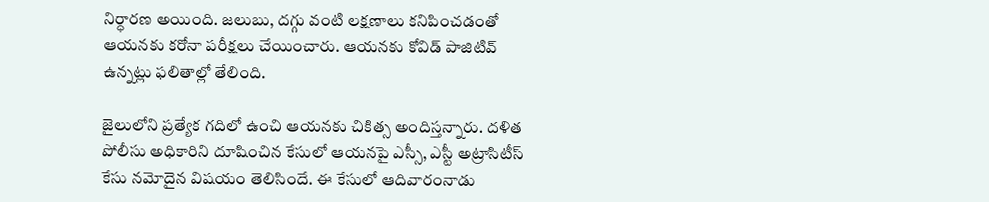నిర్ధారణ అయింది. జలుబు, దగ్గు వంటి లక్షణాలు కనిపించడంతో ఆయనకు కరోనా పరీక్షలు చేయించారు. ఆయనకు కోవిడ్ పాజిటివ్ ఉన్నట్లు ఫలితాల్లో తేలింది.

జైలులోని ప్రత్యేక గదిలో ఉంచి ఆయనకు చికిత్స అందిస్తన్నారు. దళిత పోలీసు అధికారిని దూషించిన కేసులో ఆయనపై ఎస్సీ, ఎస్టీ అట్రాసిటీస్ కేసు నమోదైన విషయం తెలిసిందే. ఈ కేసులో ఆదివారంనాడు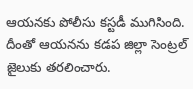ఆయనకు పోలీసు కస్టడీ ముగిసింది. దీంతో ఆయనను కడప జిల్లా సెంట్రల్ జైలుకు తరలించారు.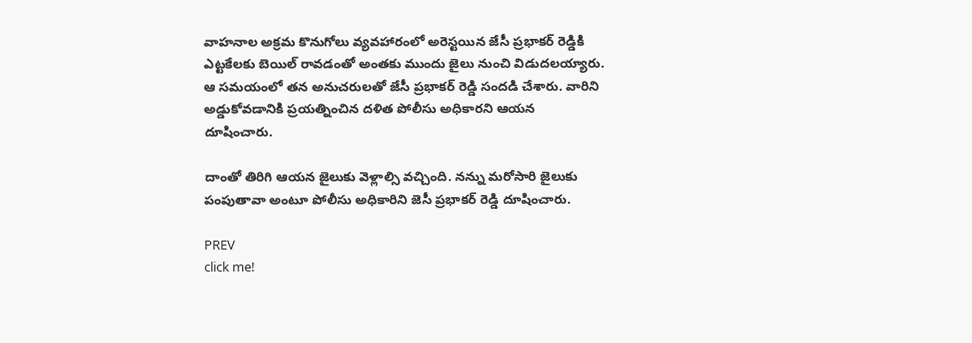వాహనాల అక్రమ కొనుగోలు వ్యవహారంలో అరెస్టయిన జేసీ ప్రభాకర్ రెడ్డికి ఎట్టకేలకు బెయిల్ రావడంతో అంతకు ముందు జైలు నుంచి విడుదలయ్యారు. ఆ సమయంలో తన అనుచరులతో జేసీ ప్రభాకర్ రెడ్డి సందడి చేశారు. వారిని అడ్డుకోవడానికి ప్రయత్నించిన దళిత పోలీసు అధికారని ఆయన దూషించారు.

దాంతో తిరిగి ఆయన జైలుకు వెళ్లాల్సి వచ్చింది. నన్ను మరోసారి జైలుకు పంపుతావా అంటూ పోలీసు అధికారిని జెసీ ప్రభాకర్ రెడ్డి దూషించారు.

PREV
click me!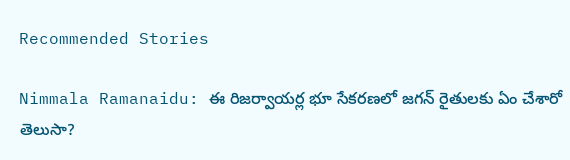Recommended Stories

Nimmala Ramanaidu: ఈ రిజర్వాయర్ల భూ సేకరణలో జగన్ రైతులకు ఏం చేశారో తెలుసా?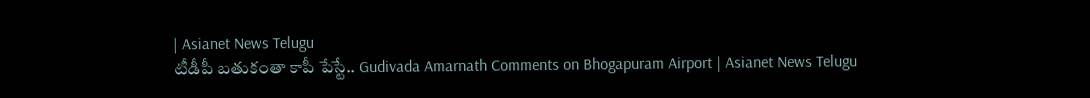| Asianet News Telugu
టీడీపీ బతుకంతా కాపీ పేస్టే.. Gudivada Amarnath Comments on Bhogapuram Airport | Asianet News Telugu